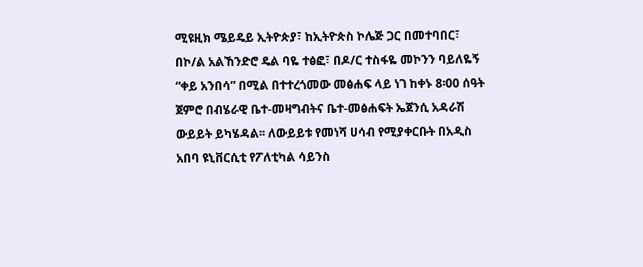ሚዩዚክ ሜይዴይ ኢትዮጵያ፣ ከኢትዮጵስ ኮሌጅ ጋር በመተባበር፣ በኮ/ል አልኸንድሮ ዴል ባዬ ተፅፎ፣ በዶ/ር ተስፋዬ መኮንን ባይለዬኝ “ቀይ አንበሳ” በሚል በተተረጎመው መፅሐፍ ላይ ነገ ከቀኑ 8፡00 ሰዓት ጀምሮ በብሄራዊ ቤተ-መዛግብትና ቤተ-መፅሐፍት ኤጀንሲ አዳራሽ ውይይት ይካሄዳል፡፡ ለውይይቱ የመነሻ ሀሳብ የሚያቀርቡት በአዲስ አበባ ዩኒቨርሲቲ የፖለቲካል ሳይንስ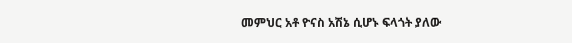መምህር አቶ ዮናስ አሽኔ ሲሆኑ ፍላጎት ያለው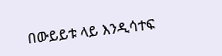በውይይቱ ላይ እንዲሳተፍ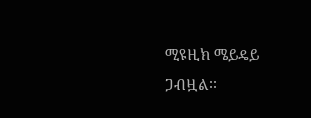ሚዩዚክ ሜይዴይ ጋብዟል፡፡